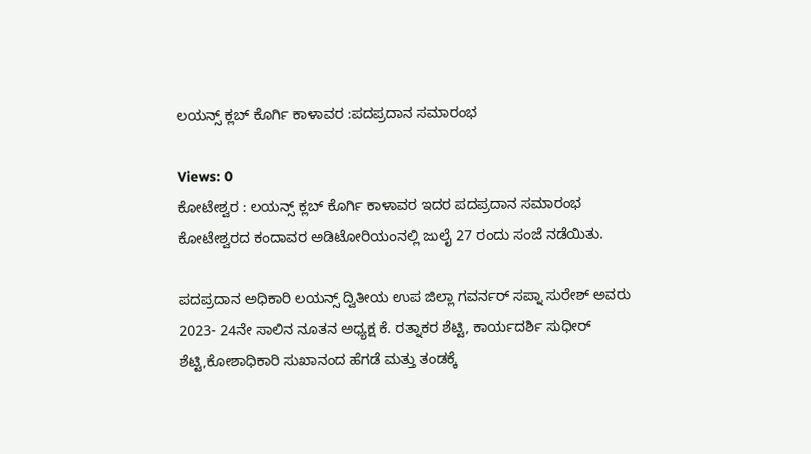ಲಯನ್ಸ್ ಕ್ಲಬ್ ಕೊರ್ಗಿ ಕಾಳಾವರ :ಪದಪ್ರದಾನ ಸಮಾರಂಭ

Views: 0
ಕೋಟೇಶ್ವರ : ಲಯನ್ಸ್ ಕ್ಲಬ್ ಕೊರ್ಗಿ ಕಾಳಾವರ ಇದರ ಪದಪ್ರದಾನ ಸಮಾರಂಭ ಕೋಟೇಶ್ವರದ ಕಂದಾವರ ಅಡಿಟೋರಿಯಂನಲ್ಲಿ ಜುಲೈ 27 ರಂದು ಸಂಜೆ ನಡೆಯಿತು.

ಪದಪ್ರದಾನ ಅಧಿಕಾರಿ ಲಯನ್ಸ್ ದ್ವಿತೀಯ ಉಪ ಜಿಲ್ಲಾ ಗವರ್ನರ್ ಸಪ್ನಾ ಸುರೇಶ್ ಅವರು 2023- 24ನೇ ಸಾಲಿನ ನೂತನ ಅಧ್ಯಕ್ಷ ಕೆ. ರತ್ನಾಕರ ಶೆಟ್ಟಿ, ಕಾರ್ಯದರ್ಶಿ ಸುಧೀರ್ ಶೆಟ್ಟಿ,ಕೋಶಾಧಿಕಾರಿ ಸುಖಾನಂದ ಹೆಗಡೆ ಮತ್ತು ತಂಡಕ್ಕೆ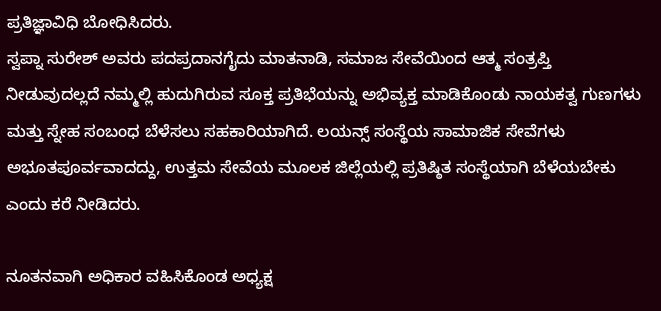ಪ್ರತಿಜ್ಞಾವಿಧಿ ಬೋಧಿಸಿದರು.
ಸ್ವಪ್ನಾ ಸುರೇಶ್ ಅವರು ಪದಪ್ರದಾನಗೈದು ಮಾತನಾಡಿ, ಸಮಾಜ ಸೇವೆಯಿಂದ ಆತ್ಮ ಸಂತ್ರಪ್ತಿ ನೀಡುವುದಲ್ಲದೆ ನಮ್ಮಲ್ಲಿ ಹುದುಗಿರುವ ಸೂಕ್ತ ಪ್ರತಿಭೆಯನ್ನು ಅಭಿವ್ಯಕ್ತ ಮಾಡಿಕೊಂಡು ನಾಯಕತ್ವ ಗುಣಗಳು ಮತ್ತು ಸ್ನೇಹ ಸಂಬಂಧ ಬೆಳೆಸಲು ಸಹಕಾರಿಯಾಗಿದೆ. ಲಯನ್ಸ್ ಸಂಸ್ಥೆಯ ಸಾಮಾಜಿಕ ಸೇವೆಗಳು ಅಭೂತಪೂರ್ವವಾದದ್ದು, ಉತ್ತಮ ಸೇವೆಯ ಮೂಲಕ ಜಿಲ್ಲೆಯಲ್ಲಿ ಪ್ರತಿಷ್ಠಿತ ಸಂಸ್ಥೆಯಾಗಿ ಬೆಳೆಯಬೇಕು ಎಂದು ಕರೆ ನೀಡಿದರು.

ನೂತನವಾಗಿ ಅಧಿಕಾರ ವಹಿಸಿಕೊಂಡ ಅಧ್ಯಕ್ಷ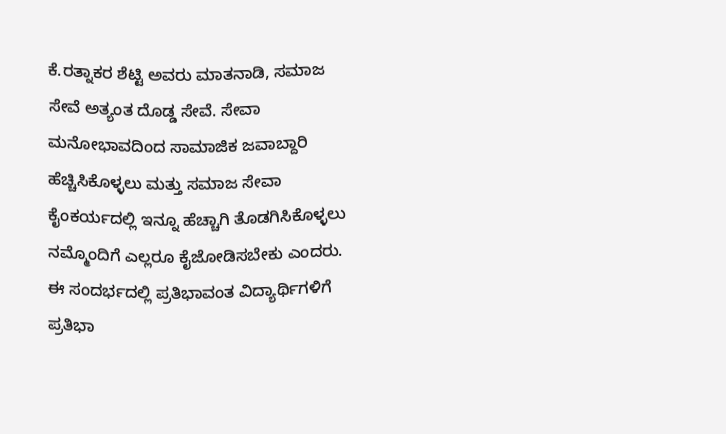ಕೆ.ರತ್ನಾಕರ ಶೆಟ್ಟಿ ಅವರು ಮಾತನಾಡಿ, ಸಮಾಜ ಸೇವೆ ಅತ್ಯಂತ ದೊಡ್ಡ ಸೇವೆ. ಸೇವಾ ಮನೋಭಾವದಿಂದ ಸಾಮಾಜಿಕ ಜವಾಬ್ದಾರಿ ಹೆಚ್ಚಿಸಿಕೊಳ್ಳಲು ಮತ್ತು ಸಮಾಜ ಸೇವಾ ಕೈಂಕರ್ಯದಲ್ಲಿ ಇನ್ನೂ ಹೆಚ್ಚಾಗಿ ತೊಡಗಿಸಿಕೊಳ್ಳಲು ನಮ್ಮೊಂದಿಗೆ ಎಲ್ಲರೂ ಕೈಜೋಡಿಸಬೇಕು ಎಂದರು.
ಈ ಸಂದರ್ಭದಲ್ಲಿ ಪ್ರತಿಭಾವಂತ ವಿದ್ಯಾರ್ಥಿಗಳಿಗೆ ಪ್ರತಿಭಾ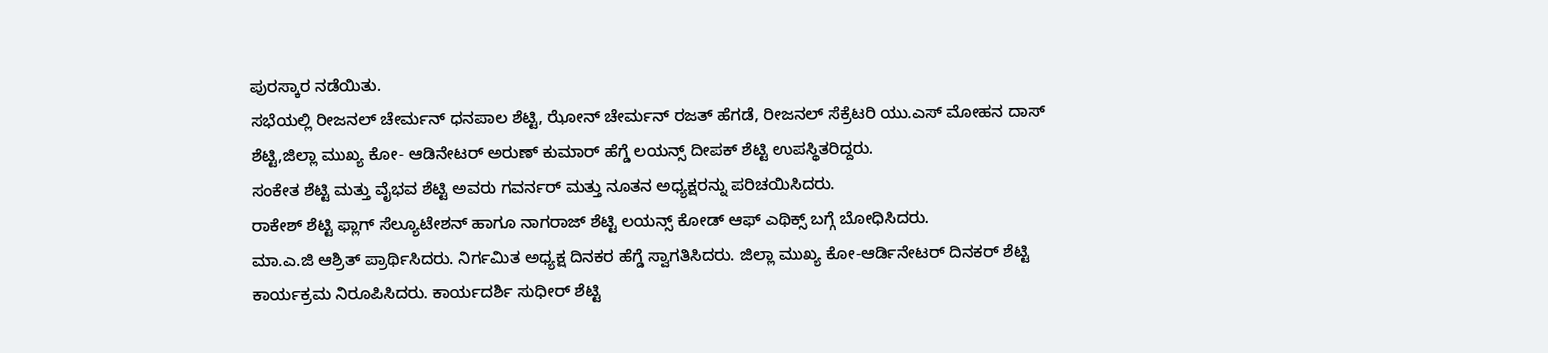ಪುರಸ್ಕಾರ ನಡೆಯಿತು.
ಸಭೆಯಲ್ಲಿ ರೀಜನಲ್ ಚೇರ್ಮನ್ ಧನಪಾಲ ಶೆಟ್ಟಿ, ಝೋನ್ ಚೇರ್ಮನ್ ರಜತ್ ಹೆಗಡೆ, ರೀಜನಲ್ ಸೆಕ್ರೆಟರಿ ಯು.ಎಸ್ ಮೋಹನ ದಾಸ್ ಶೆಟ್ಟಿ,ಜಿಲ್ಲಾ ಮುಖ್ಯ ಕೋ- ಆಡಿನೇಟರ್ ಅರುಣ್ ಕುಮಾರ್ ಹೆಗ್ಡೆ ಲಯನ್ಸ್ ದೀಪಕ್ ಶೆಟ್ಟಿ ಉಪಸ್ಥಿತರಿದ್ದರು.
ಸಂಕೇತ ಶೆಟ್ಟಿ ಮತ್ತು ವೈಭವ ಶೆಟ್ಟಿ ಅವರು ಗವರ್ನರ್ ಮತ್ತು ನೂತನ ಅಧ್ಯಕ್ಷರನ್ನು ಪರಿಚಯಿಸಿದರು.
ರಾಕೇಶ್ ಶೆಟ್ಟಿ ಫ್ಲಾಗ್ ಸೆಲ್ಯೂಟೇಶನ್ ಹಾಗೂ ನಾಗರಾಜ್ ಶೆಟ್ಟಿ ಲಯನ್ಸ್ ಕೋಡ್ ಆಫ್ ಎಥಿಕ್ಸ್ ಬಗ್ಗೆ ಬೋಧಿಸಿದರು.
ಮಾ.ಎ.ಜಿ ಆಶ್ರಿತ್ ಪ್ರಾರ್ಥಿಸಿದರು. ನಿರ್ಗಮಿತ ಅಧ್ಯಕ್ಷ ದಿನಕರ ಹೆಗ್ಡೆ ಸ್ವಾಗತಿಸಿದರು. ಜಿಲ್ಲಾ ಮುಖ್ಯ ಕೋ-ಆರ್ಡಿನೇಟರ್ ದಿನಕರ್ ಶೆಟ್ಟಿ ಕಾರ್ಯಕ್ರಮ ನಿರೂಪಿಸಿದರು. ಕಾರ್ಯದರ್ಶಿ ಸುಧೀರ್ ಶೆಟ್ಟಿ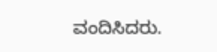ವಂದಿಸಿದರು.